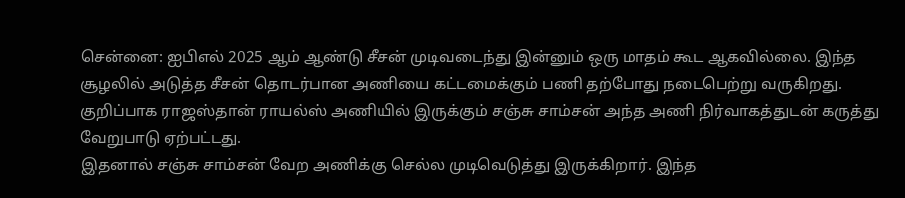சென்னை: ஐபிஎல் 2025 ஆம் ஆண்டு சீசன் முடிவடைந்து இன்னும் ஒரு மாதம் கூட ஆகவில்லை. இந்த சூழலில் அடுத்த சீசன் தொடர்பான அணியை கட்டமைக்கும் பணி தற்போது நடைபெற்று வருகிறது. குறிப்பாக ராஜஸ்தான் ராயல்ஸ் அணியில் இருக்கும் சஞ்சு சாம்சன் அந்த அணி நிர்வாகத்துடன் கருத்து வேறுபாடு ஏற்பட்டது.
இதனால் சஞ்சு சாம்சன் வேற அணிக்கு செல்ல முடிவெடுத்து இருக்கிறார். இந்த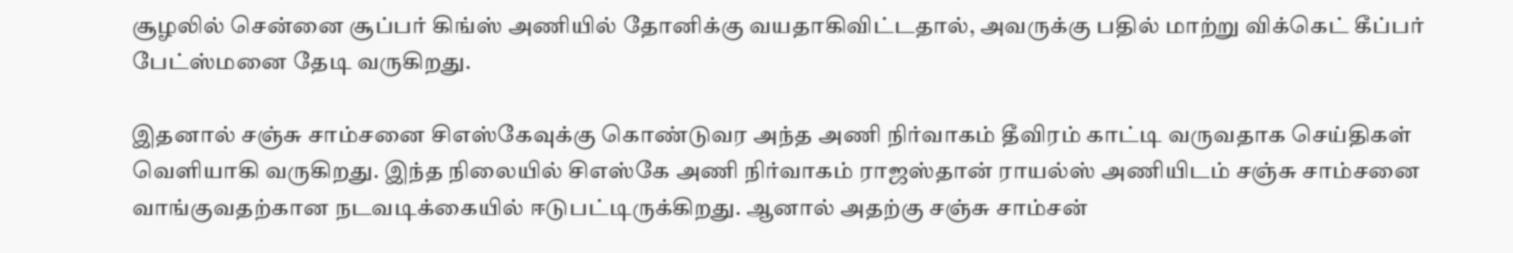சூழலில் சென்னை சூப்பர் கிங்ஸ் அணியில் தோனிக்கு வயதாகிவிட்டதால், அவருக்கு பதில் மாற்று விக்கெட் கீப்பர் பேட்ஸ்மனை தேடி வருகிறது.

இதனால் சஞ்சு சாம்சனை சிஎஸ்கேவுக்கு கொண்டுவர அந்த அணி நிர்வாகம் தீவிரம் காட்டி வருவதாக செய்திகள் வெளியாகி வருகிறது. இந்த நிலையில் சிஎஸ்கே அணி நிர்வாகம் ராஜஸ்தான் ராயல்ஸ் அணியிடம் சஞ்சு சாம்சனை வாங்குவதற்கான நடவடிக்கையில் ஈடுபட்டிருக்கிறது. ஆனால் அதற்கு சஞ்சு சாம்சன்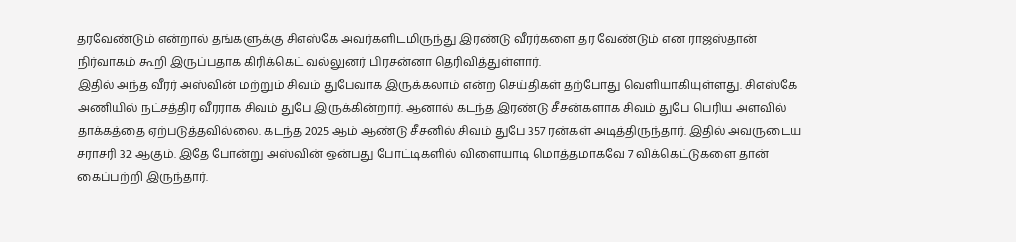தரவேண்டும் என்றால் தங்களுக்கு சிஎஸ்கே அவர்களிடமிருந்து இரண்டு வீரர்களை தர வேண்டும் என ராஜஸ்தான் நிர்வாகம் கூறி இருப்பதாக கிரிக்கெட் வல்லுனர் பிரசன்னா தெரிவித்துள்ளார்.
இதில் அந்த வீரர் அஸ்வின் மற்றும் சிவம் துபேவாக இருக்கலாம் என்ற செய்திகள் தற்போது வெளியாகியுள்ளது. சிஎஸ்கே அணியில் நட்சத்திர வீரராக சிவம் துபே இருக்கின்றார். ஆனால் கடந்த இரண்டு சீசன்களாக சிவம் துபே பெரிய அளவில் தாக்கத்தை ஏற்படுத்தவில்லை. கடந்த 2025 ஆம் ஆண்டு சீசனில் சிவம் துபே 357 ரன்கள் அடித்திருந்தார். இதில் அவருடைய சராசரி 32 ஆகும். இதே போன்று அஸ்வின் ஒன்பது போட்டிகளில் விளையாடி மொத்தமாகவே 7 விக்கெட்டுகளை தான் கைப்பற்றி இருந்தார்.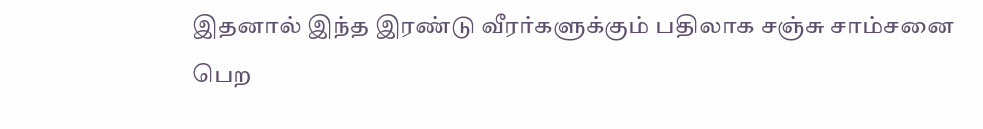இதனால் இந்த இரண்டு வீரர்களுக்கும் பதிலாக சஞ்சு சாம்சனை பெற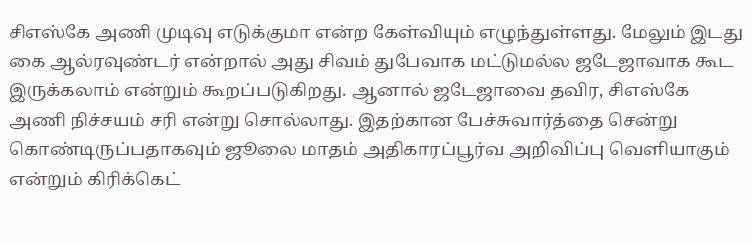சிஎஸ்கே அணி முடிவு எடுக்குமா என்ற கேள்வியும் எழுந்துள்ளது. மேலும் இடது கை ஆல்ரவுண்டர் என்றால் அது சிவம் துபேவாக மட்டுமல்ல ஜடேஜாவாக கூட இருக்கலாம் என்றும் கூறப்படுகிறது. ஆனால் ஜடேஜாவை தவிர, சிஎஸ்கே அணி நிச்சயம் சரி என்று சொல்லாது. இதற்கான பேச்சுவார்த்தை சென்று கொண்டிருப்பதாகவும் ஜூலை மாதம் அதிகாரப்பூர்வ அறிவிப்பு வெளியாகும் என்றும் கிரிக்கெட்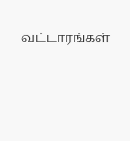வட்டாரங்கள்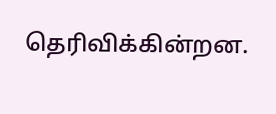தெரிவிக்கின்றன.